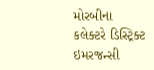મોરબીના કલેક્ટરે ડિસ્ટ્રિક્ટ ઇમરજન્સી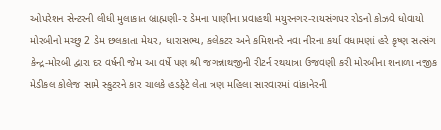ઓપરેશન સેન્ટરની લીધી મુલાકાત બ્રાહ્મણી-૨ ડેમના પાણીના પ્રવાહથી મયુરનગર-રાયસંગપર રોડનો કોઝવે ધોવાયો મોરબીનો મચ્છુ 2 ડેમ છલકાતા મેયર, ધારાસભ્ય, કલેકટર અને કમિશનરે નવા નીરના કર્યા વધામણાં હરે કૃષ્ણ સત્સંગ કેન્દ્ર-મોરબી દ્વારા દર વર્ષની જેમ આ વર્ષે પણ શ્રી જગન્નાથજીની રીટર્ન રથયાત્રા ઉજવણી કરી મોરબીના શનાળા નજીક મેડીકલ કોલેજ સામે સ્કુટરને કાર ચાલકે હડફેટે લેતા ત્રણ મહિલા સારવારમાં વાંકાનેરની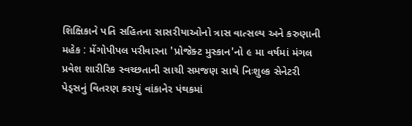શિક્ષિકાને પતિ સહિતના સાસરીયાઓનો ત્રાસ વાત્સલ્ય અને કરુણાની મહેક : મેંગોપીપલ પરીવારના 'પ્રોજેક્ટ મુસ્કાન'નો ૯ મા વર્ષમાં મંગલ પ્રવેશ શારીરિક સ્વચ્છતાની સાચી સમજણ સાથે નિઃશુલ્ક સેનેટરી પેડ્સનું વિતરણ કરાયું વાંકાનેર પંથકમાં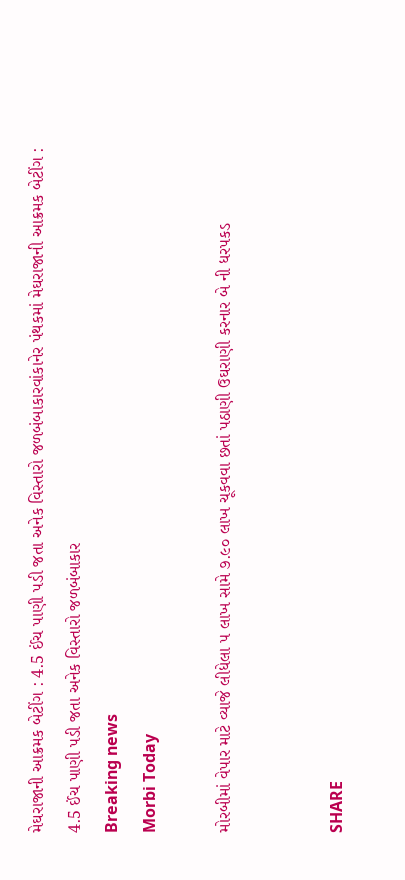મેઘરાજાની આક્રમક બેટીંગ : 4.5 ઈંચ પાણી પડી જતા અનેક વિસ્તારો જળબંબાકારવાંકાનેર પંથકમાં મેઘરાજાની આક્રમક બેટીંગ : 4.5 ઈંચ પાણી પડી જતા અનેક વિસ્તારો જળબંબાકાર
Breaking news
Morbi Today

મોરબીમાં વેપાર માટે વ્યાજે લીધેલા ૫ લાખ સામે ૭.૯૦ લાખ ચૂકવવા છતાં પઠાણી ઉઘરાણી કરનાર બે ની ધરપકડ


SHARE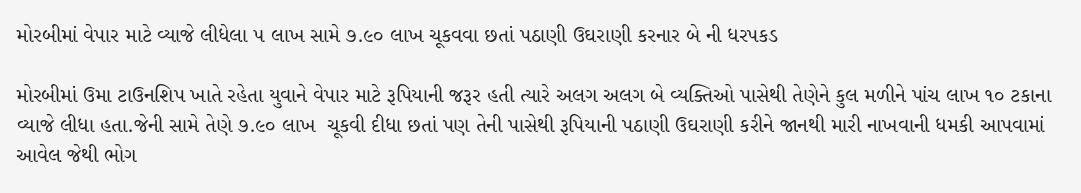મોરબીમાં વેપાર માટે વ્યાજે લીધેલા ૫ લાખ સામે ૭.૯૦ લાખ ચૂકવવા છતાં પઠાણી ઉઘરાણી કરનાર બે ની ધરપકડ

મોરબીમાં ઉમા ટાઉનશિપ ખાતે રહેતા યુવાને વેપાર માટે રૂપિયાની જરૂર હતી ત્યારે અલગ અલગ બે વ્યક્તિઓ પાસેથી તેણેને કુલ મળીને પાંચ લાખ ૧૦ ટકાના વ્યાજે લીધા હતા.જેની સામે તેણે ૭.૯૦ લાખ  ચૂકવી દીધા છતાં પણ તેની પાસેથી રૂપિયાની પઠાણી ઉઘરાણી કરીને જાનથી મારી નાખવાની ધમકી આપવામાં આવેલ જેથી ભોગ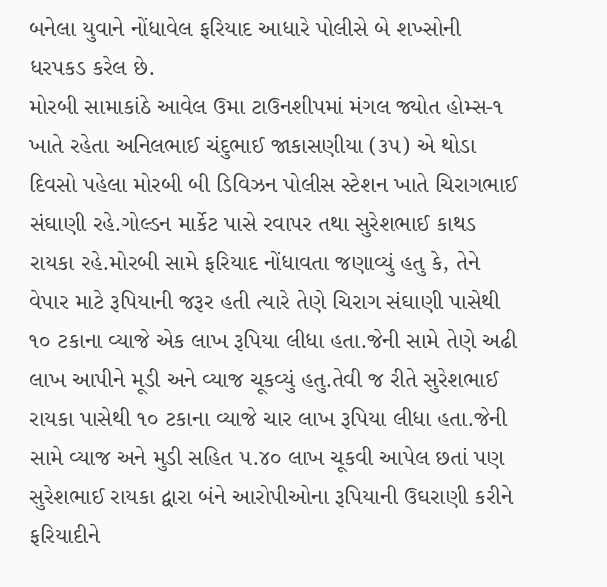બનેલા યુવાને નોંધાવેલ ફરિયાદ આધારે પોલીસે બે શખ્સોની ધરપકડ કરેલ છે.
મોરબી સામાકાંઠે આવેલ ઉમા ટાઉનશીપમાં મંગલ જ્યોત હોમ્સ-૧ ખાતે રહેતા અનિલભાઈ ચંદુભાઈ જાકાસણીયા (૩૫) એ થોડા દિવસો પહેલા મોરબી બી ડિવિઝન પોલીસ સ્ટેશન ખાતે ચિરાગભાઈ સંઘાણી રહે.ગોલ્ડન માર્કેટ પાસે રવાપર તથા સુરેશભાઈ કાથડ રાયકા રહે.મોરબી સામે ફરિયાદ નોંધાવતા જણાવ્યું હતુ કે, તેને વેપાર માટે રૂપિયાની જરૂર હતી ત્યારે તેણે ચિરાગ સંઘાણી પાસેથી ૧૦ ટકાના વ્યાજે એક લાખ રૂપિયા લીધા હતા.જેની સામે તેણે અઢી લાખ આપીને મૂડી અને વ્યાજ ચૂકવ્યું હતુ.તેવી જ રીતે સુરેશભાઈ રાયકા પાસેથી ૧૦ ટકાના વ્યાજે ચાર લાખ રૂપિયા લીધા હતા.જેની સામે વ્યાજ અને મુડી સહિત ૫.૪૦ લાખ ચૂકવી આપેલ છતાં પણ સુરેશભાઈ રાયકા દ્વારા બંને આરોપીઓના રૂપિયાની ઉઘરાણી કરીને ફરિયાદીને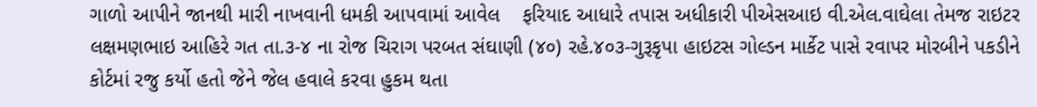ગાળો આપીને જાનથી મારી નાખવાની ધમકી આપવામાં આવેલ    ફરિયાદ આધારે તપાસ અધીકારી પીએસઆઇ વી.એલ.વાઘેલા તેમજ રાઇટર લક્ષમણભાઇ આહિરે ગત તા.૩-૪ ના રોજ ચિરાગ પરબત સંઘાણી (૪૦) રહે.૪૦૩-ગુરૂકૃપા હાઇટસ ગોલ્ડન માર્કેટ પાસે રવાપર મોરબીને પકડીને કોર્ટમાં રજુ કર્યો હતો જેને જેલ હવાલે કરવા હુકમ થતા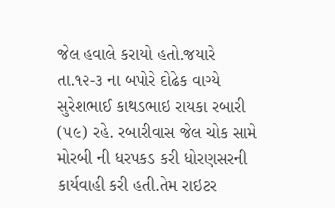જેલ હવાલે કરાયો હતો.જયારે તા.૧૨-૩ ના બપોરે દોઢેક વાગ્યે સુરેશભાઈ કાથડભાઇ રાયકા રબારી (૫૯) રહે. રબારીવાસ જેલ ચોક સામે મોરબી ની ધરપકડ કરી ધોરણસરની કાર્યવાહી કરી હતી.તેમ રાઇટર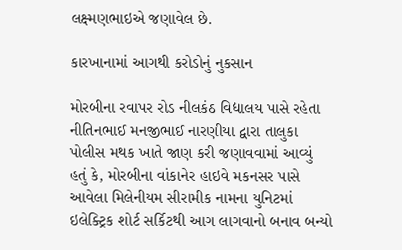લક્ષ્મણભાઇએ જણાવેલ છે.

કારખાનામાં આગથી કરોડોનું નુકસાન

મોરબીના રવાપર રોડ નીલકંઠ વિદ્યાલય પાસે રહેતા નીતિનભાઈ મનજીભાઈ નારણીયા દ્વારા તાલુકા પોલીસ મથક ખાતે જાણ કરી જણાવવામાં આવ્યું હતું કે, મોરબીના વાંકાનેર હાઇવે મકનસર પાસે આવેલા મિલેનીયમ સીરામીક નામના યુનિટમાં ઇલેક્ટ્રિક શોર્ટ સર્કિટથી આગ લાગવાનો બનાવ બન્યો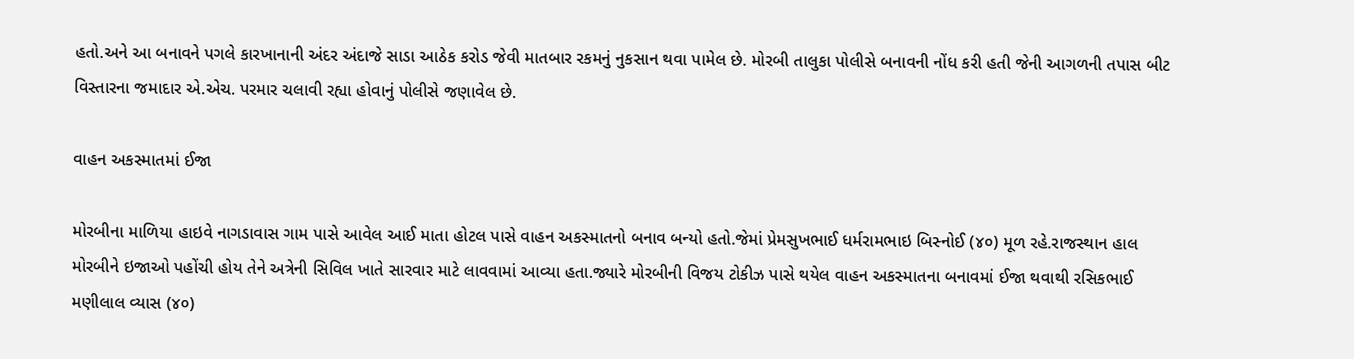હતો.અને આ બનાવને પગલે કારખાનાની અંદર અંદાજે સાડા આઠેક કરોડ જેવી માતબાર રકમનું નુકસાન થવા પામેલ છે. મોરબી તાલુકા પોલીસે બનાવની નોંધ કરી હતી જેની આગળની તપાસ બીટ વિસ્તારના જમાદાર એ.એચ. પરમાર ચલાવી રહ્યા હોવાનું પોલીસે જણાવેલ છે.

વાહન અકસ્માતમાં ઈજા

મોરબીના માળિયા હાઇવે નાગડાવાસ ગામ પાસે આવેલ આઈ માતા હોટલ પાસે વાહન અકસ્માતનો બનાવ બન્યો હતો.જેમાં પ્રેમસુખભાઈ ધર્મરામભાઇ બિસ્નોઈ (૪૦) મૂળ રહે.રાજસ્થાન હાલ મોરબીને ઇજાઓ પહોંચી હોય તેને અત્રેની સિવિલ ખાતે સારવાર માટે લાવવામાં આવ્યા હતા.જ્યારે મોરબીની વિજય ટોકીઝ પાસે થયેલ વાહન અકસ્માતના બનાવમાં ઈજા થવાથી રસિકભાઈ મણીલાલ વ્યાસ (૪૦)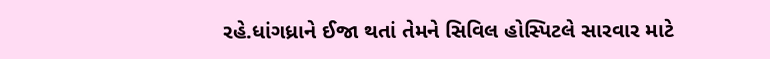રહે.ધાંગધ્રાને ઈજા થતાં તેમને સિવિલ હોસ્પિટલે સારવાર માટે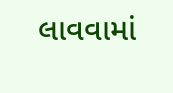લાવવામાં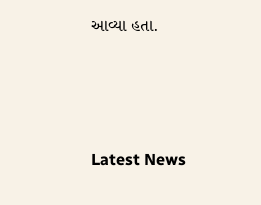આવ્યા હતા.






Latest News